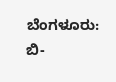ಬೆಂಗಳೂರು: ಬಿ-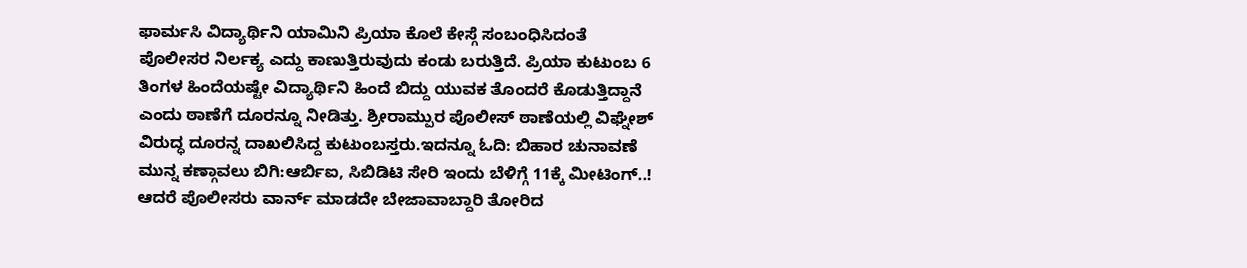ಫಾರ್ಮಸಿ ವಿದ್ಯಾರ್ಥಿನಿ ಯಾಮಿನಿ ಪ್ರಿಯಾ ಕೊಲೆ ಕೇಸ್ಗೆ ಸಂಬಂಧಿಸಿದಂತೆ ಪೊಲೀಸರ ನಿರ್ಲಕ್ಯ ಎದ್ದು ಕಾಣುತ್ತಿರುವುದು ಕಂಡು ಬರುತ್ತಿದೆ. ಪ್ರಿಯಾ ಕುಟುಂಬ 6 ತಿಂಗಳ ಹಿಂದೆಯಷ್ಟೇ ವಿದ್ಯಾರ್ಥಿನಿ ಹಿಂದೆ ಬಿದ್ದು ಯುವಕ ತೊಂದರೆ ಕೊಡುತ್ತಿದ್ದಾನೆ ಎಂದು ಠಾಣೆಗೆ ದೂರನ್ನೂ ನೀಡಿತ್ತು. ಶ್ರೀರಾಮ್ಪುರ ಪೊಲೀಸ್ ಠಾಣೆಯಲ್ಲಿ ವಿಘ್ನೇಶ್ ವಿರುದ್ಧ ದೂರನ್ನ ದಾಖಲಿಸಿದ್ದ ಕುಟುಂಬಸ್ತರು.ಇದನ್ನೂ ಓದಿ: ಬಿಹಾರ ಚುನಾವಣೆ ಮುನ್ನ ಕಣ್ಗಾವಲು ಬಿಗಿ:ಆರ್ಬಿಐ, ಸಿಬಿಡಿಟಿ ಸೇರಿ ಇಂದು ಬೆಳಿಗ್ಗೆ 11ಕ್ಕೆ ಮೀಟಿಂಗ್..!
ಆದರೆ ಪೊಲೀಸರು ವಾರ್ನ್ ಮಾಡದೇ ಬೇಜಾವಾಬ್ದಾರಿ ತೋರಿದ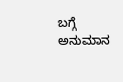ಬಗ್ಗೆ ಅನುಮಾನ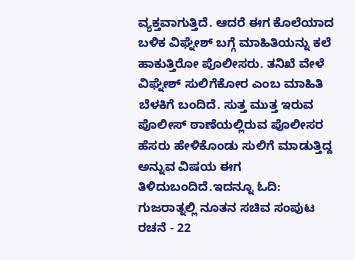ವ್ಯಕ್ತವಾಗುತ್ತಿದೆ. ಆದರೆ ಈಗ ಕೊಲೆಯಾದ ಬಳಿಕ ವಿಘ್ನೇಶ್ ಬಗ್ಗೆ ಮಾಹಿತಿಯನ್ನು ಕಲೆ ಹಾಕುತ್ತಿರೋ ಪೊಲೀಸರು. ತನಿಖೆ ವೇಳೆ ವಿಘ್ನೇಶ್ ಸುಲಿಗೆಕೋರ ಎಂಬ ಮಾಹಿತಿ ಬೆಳಕಿಗೆ ಬಂದಿದೆ. ಸುತ್ತ ಮುತ್ತ ಇರುವ ಪೊಲೀಸ್ ಠಾಣೆಯಲ್ಲಿರುವ ಪೊಲೀಸರ ಹೆಸರು ಹೇಳಿಕೊಂಡು ಸುಲಿಗೆ ಮಾಡುತ್ತಿದ್ದ ಅನ್ನುವ ವಿಷಯ ಈಗ ತಿಳಿದುಬಂದಿದೆ.ಇದನ್ನೂ ಓದಿ: ಗುಜರಾತ್ನಲ್ಲಿ ನೂತನ ಸಚಿವ ಸಂಪುಟ ರಚನೆ - 22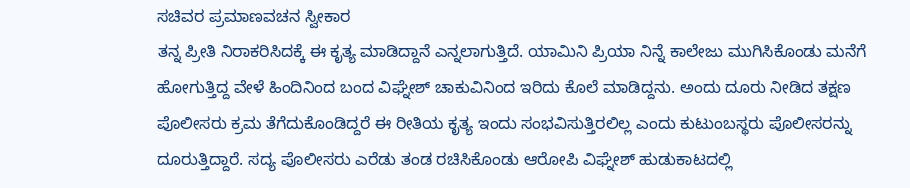ಸಚಿವರ ಪ್ರಮಾಣವಚನ ಸ್ವೀಕಾರ
ತನ್ನ ಪ್ರೀತಿ ನಿರಾಕರಿಸಿದಕ್ಕೆ ಈ ಕೃತ್ಯ ಮಾಡಿದ್ದಾನೆ ಎನ್ನಲಾಗುತ್ತಿದೆ. ಯಾಮಿನಿ ಪ್ರಿಯಾ ನಿನ್ನೆ ಕಾಲೇಜು ಮುಗಿಸಿಕೊಂಡು ಮನೆಗೆ ಹೋಗುತ್ತಿದ್ದ ವೇಳೆ ಹಿಂದಿನಿಂದ ಬಂದ ವಿಘ್ನೇಶ್ ಚಾಕುವಿನಿಂದ ಇರಿದು ಕೊಲೆ ಮಾಡಿದ್ದನು. ಅಂದು ದೂರು ನೀಡಿದ ತಕ್ಷಣ ಪೊಲೀಸರು ಕ್ರಮ ತೆಗೆದುಕೊಂಡಿದ್ದರೆ ಈ ರೀತಿಯ ಕೃತ್ಯ ಇಂದು ಸಂಭವಿಸುತ್ತಿರಲಿಲ್ಲ ಎಂದು ಕುಟುಂಬಸ್ಥರು ಪೊಲೀಸರನ್ನು ದೂರುತ್ತಿದ್ದಾರೆ. ಸದ್ಯ ಪೊಲೀಸರು ಎರೆಡು ತಂಡ ರಚಿಸಿಕೊಂಡು ಆರೋಪಿ ವಿಘ್ನೇಶ್ ಹುಡುಕಾಟದಲ್ಲಿ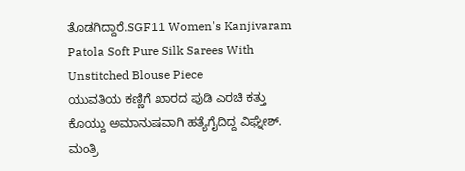ತೊಡಗಿದ್ದಾರೆ.SGF11 Women's Kanjivaram Patola Soft Pure Silk Sarees With Unstitched Blouse Piece
ಯುವತಿಯ ಕಣ್ಣಿಗೆ ಖಾರದ ಪುಡಿ ಎರಚಿ ಕತ್ತು ಕೊಯ್ದು ಅಮಾನುಷವಾಗಿ ಹತ್ಯೆಗೈದಿದ್ದ ವಿಘ್ನೇಶ್. ಮಂತ್ರಿ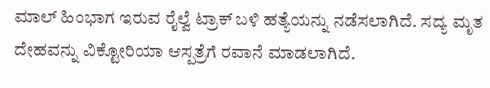ಮಾಲ್ ಹಿಂಭಾಗ ಇರುವ ರೈಲ್ವೆ ಟ್ರಾಕ್ ಬಳಿ ಹತ್ಯೆಯನ್ನು ನಡೆಸಲಾಗಿದೆ. ಸದ್ಯ ಮೃತ ದೇಹವನ್ನು ವಿಕ್ಟೋರಿಯಾ ಆಸ್ಪತ್ರೆಗೆ ರವಾನೆ ಮಾಡಲಾಗಿದೆ.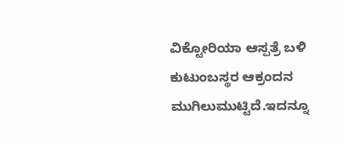ವಿಕ್ಟೋರಿಯಾ ಆಸ್ಪತ್ರೆ ಬಳಿ ಕುಟುಂಬಸ್ಥರ ಆಕ್ರಂದನ ಮುಗಿಲುಮುಟ್ಟಿದೆ.ಇದನ್ನೂ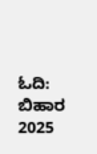ಓದಿ: ಬಿಹಾರ 2025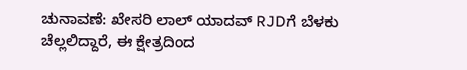ಚುನಾವಣೆ: ಖೇಸರಿ ಲಾಲ್ ಯಾದವ್ RJDಗೆ ಬೆಳಕು ಚೆಲ್ಲಲಿದ್ದಾರೆ, ಈ ಕ್ಷೇತ್ರದಿಂದ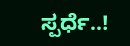ಸ್ಪರ್ಧೆ..!